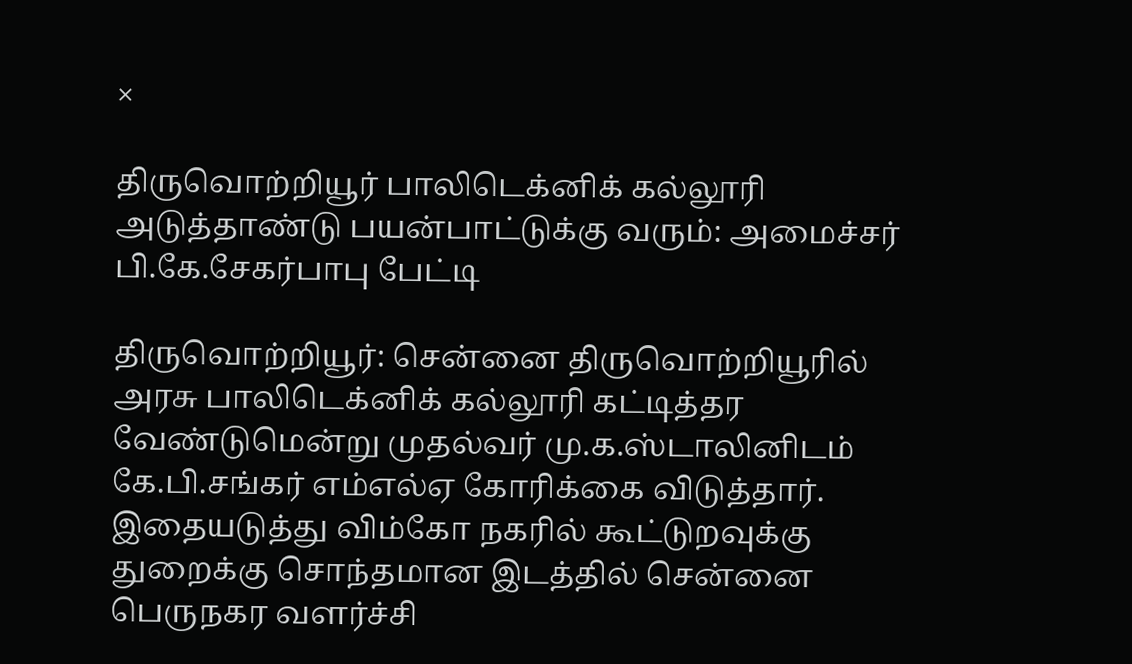×

திருவொற்றியூர் பாலிடெக்னிக் கல்லூரி அடுத்தாண்டு பயன்பாட்டுக்கு வரும்: அமைச்சர் பி.கே.சேகர்பாபு பேட்டி

திருவொற்றியூர்: சென்னை திருவொற்றியூரில் அரசு பாலிடெக்னிக் கல்லூரி கட்டித்தர வேண்டுமென்று முதல்வர் மு.க.ஸ்டாலினிடம் கே.பி.சங்கர் எம்எல்ஏ கோரிக்கை விடுத்தார். இதையடுத்து விம்கோ நகரில் கூட்டுறவுக்கு துறைக்கு சொந்தமான இடத்தில் சென்னை பெருநகர வளர்ச்சி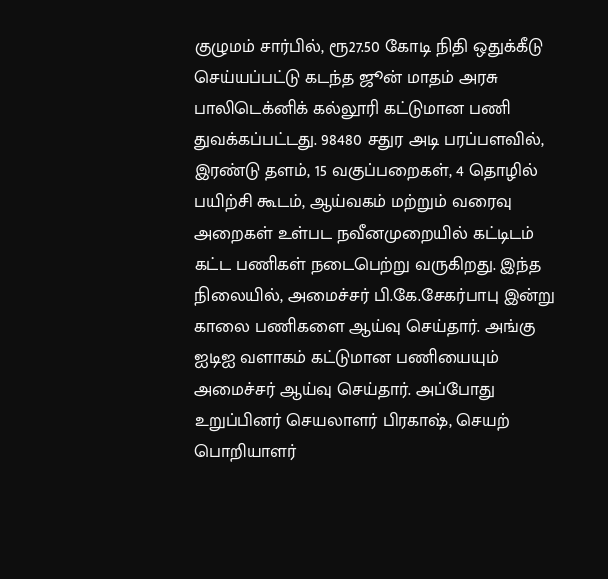குழுமம் சார்பில், ரூ27.50 கோடி நிதி ஒதுக்கீடு செய்யப்பட்டு கடந்த ஜூன் மாதம் அரசு பாலிடெக்னிக் கல்லூரி கட்டுமான பணி துவக்கப்பட்டது. 98480 சதுர அடி பரப்பளவில், இரண்டு தளம், 15 வகுப்பறைகள், 4 தொழில் பயிற்சி கூடம், ஆய்வகம் மற்றும் வரைவு அறைகள் உள்பட நவீனமுறையில் கட்டிடம் கட்ட பணிகள் நடைபெற்று வருகிறது. இந்த நிலையில், அமைச்சர் பி.கே.சேகர்பாபு இன்று காலை பணிகளை ஆய்வு செய்தார். அங்கு ஐடிஐ வளாகம் கட்டுமான பணியையும் அமைச்சர் ஆய்வு செய்தார். அப்போது உறுப்பினர் செயலாளர் பிரகாஷ், செயற் பொறியாளர்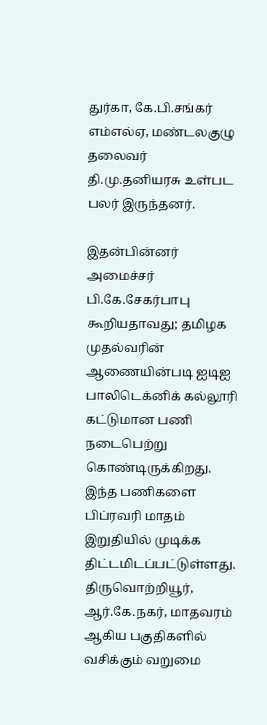துர்கா, கே.பி.சங்கர் எம்எல்ஏ, மண்டலகுழு தலைவர் தி.மு.தனியரசு உள்பட பலர் இருந்தனர்.

இதன்பின்னர் அமைச்சர் பி.கே.சேகர்பாபு கூறியதாவது; தமிழக முதல்வரின் ஆணையின்படி ஐடிஐ பாலிடெக்னிக் கல்லூரி கட்டுமான பணி நடைபெற்று கொண்டிருக்கிறது. இந்த பணிகளை பிப்ரவரி மாதம் இறுதியில் முடிக்க திட்டமிடப்பட்டுள்ளது. திருவொற்றியூர், ஆர்.கே.நகர், மாதவரம் ஆகிய பகுதிகளில் வசிக்கும் வறுமை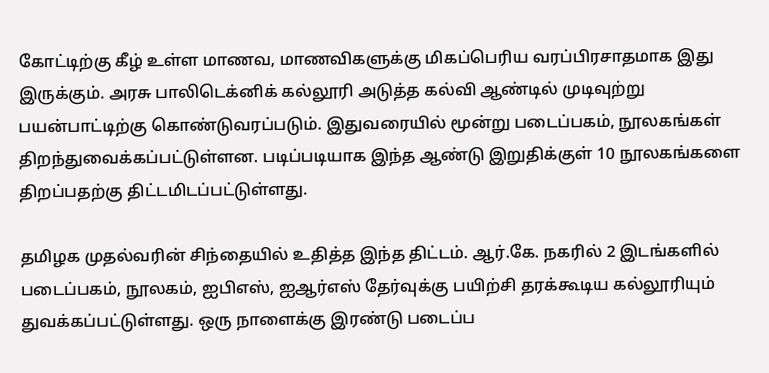கோட்டிற்கு கீழ் உள்ள மாணவ, மாணவிகளுக்கு மிகப்பெரிய வரப்பிரசாதமாக இது இருக்கும். அரசு பாலிடெக்னிக் கல்லூரி அடுத்த கல்வி ஆண்டில் முடிவுற்று பயன்பாட்டிற்கு கொண்டுவரப்படும். இதுவரையில் மூன்று படைப்பகம், நூலகங்கள் திறந்துவைக்கப்பட்டுள்ளன. படிப்படியாக இந்த ஆண்டு இறுதிக்குள் 10 நூலகங்களை திறப்பதற்கு திட்டமிடப்பட்டுள்ளது.

தமிழக முதல்வரின் சிந்தையில் உதித்த இந்த திட்டம். ஆர்.கே. நகரில் 2 இடங்களில் படைப்பகம், நூலகம், ஐபிஎஸ், ஐஆர்எஸ் தேர்வுக்கு பயிற்சி தரக்கூடிய கல்லூரியும் துவக்கப்பட்டுள்ளது. ஒரு நாளைக்கு இரண்டு படைப்ப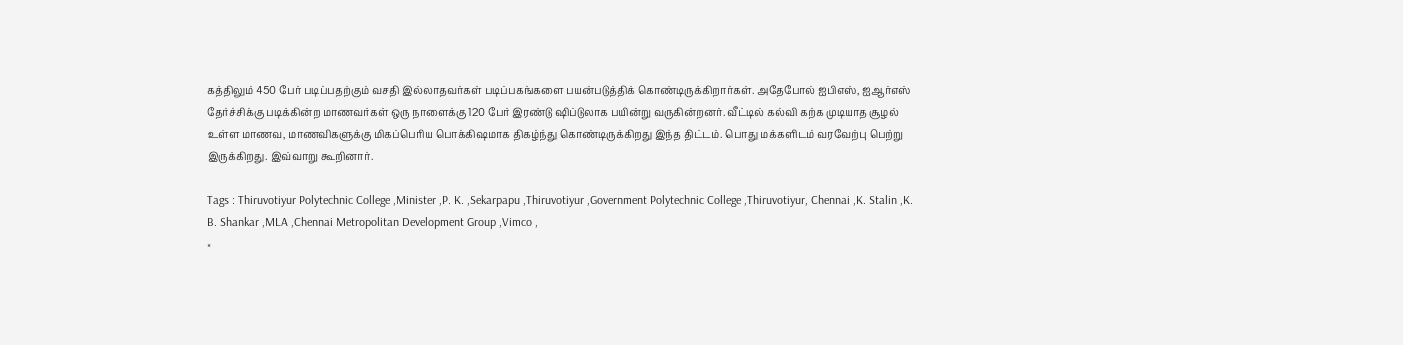கத்திலும் 450 பேர் படிப்பதற்கும் வசதி இல்லாதவர்கள் படிப்பகங்களை பயன்படுத்திக் கொண்டிருக்கிறார்கள். அதேபோல் ஐபிஎஸ், ஐஆர்எஸ் தேர்ச்சிக்கு படிக்கின்ற மாணவர்கள் ஒரு நாளைக்கு 120 பேர் இரண்டு ஷிப்டுலாக பயின்று வருகின்றனர். வீட்டில் கல்வி கற்க முடியாத சூழல் உள்ள மாணவ, மாணவிகளுக்கு மிகப்பெரிய பொக்கிஷமாக திகழ்ந்து கொண்டிருக்கிறது இந்த திட்டம். பொது மக்களிடம் வரவேற்பு பெற்று இருக்கிறது. இவ்வாறு கூறினார்.

Tags : Thiruvotiyur Polytechnic College ,Minister ,P. K. ,Sekarpapu ,Thiruvotiyur ,Government Polytechnic College ,Thiruvotiyur, Chennai ,K. Stalin ,K. B. Shankar ,MLA ,Chennai Metropolitan Development Group ,Vimco ,
×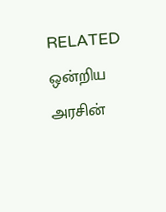RELATED ஒன்றிய அரசின்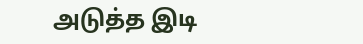அடுத்த இடி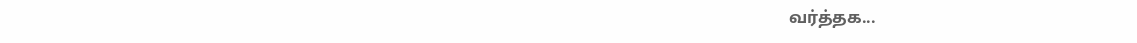வர்த்தக...